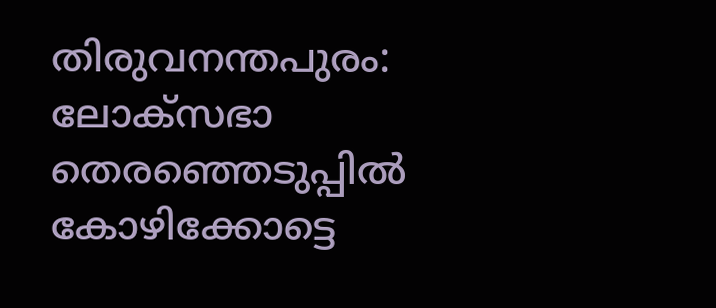തിരുവനന്തപുരം: ലോക്‌സഭാ തെരഞ്ഞെടുപ്പില്‍ കോഴിക്കോട്ടെ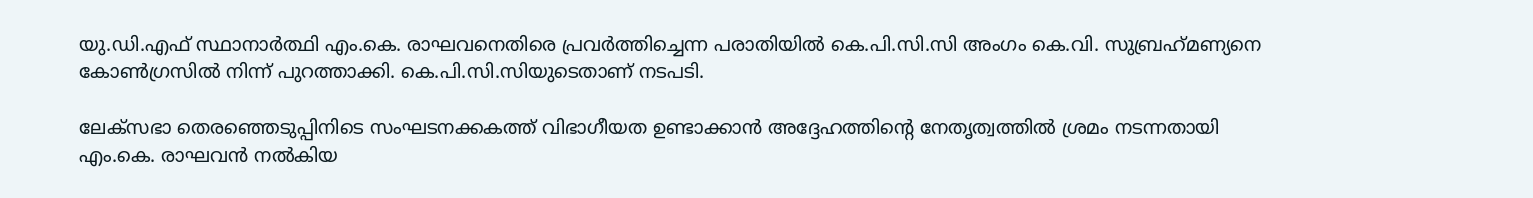യു.ഡി.എഫ് സ്ഥാനാര്‍ത്ഥി എം.കെ. രാഘവനെതിരെ പ്രവര്‍ത്തിച്ചെന്ന പരാതിയില്‍ കെ.പി.സി.സി അംഗം കെ.വി. സുബ്രഹ്‌മണ്യനെ കോണ്‍ഗ്രസില്‍ നിന്ന് പുറത്താക്കി. കെ.പി.സി.സിയുടെതാണ് നടപടി.

ലേക്‌സഭാ തെരഞ്ഞെടുപ്പിനിടെ സംഘടനക്കകത്ത് വിഭാഗീയത ഉണ്ടാക്കാന്‍ അദ്ദേഹത്തിന്റെ നേതൃത്വത്തില്‍ ശ്രമം നടന്നതായി എം.കെ. രാഘവന്‍ നൽകിയ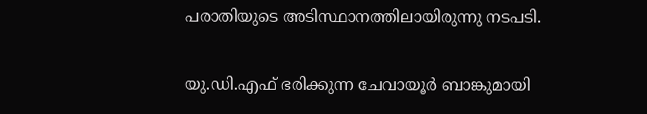പരാതിയുടെ അടിസ്ഥാനത്തിലായിരുന്നു നടപടി.

യു.ഡി.എഫ് ഭരിക്കുന്ന ചേവായൂര്‍ ബാങ്കുമായി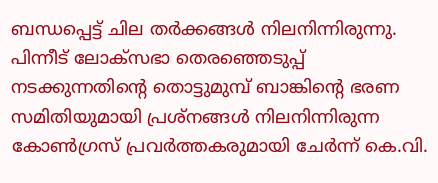ബന്ധപ്പെട്ട് ചില തര്‍ക്കങ്ങള്‍ നിലനിന്നിരുന്നു. പിന്നീട് ലോക്‌സഭാ തെരഞ്ഞെടുപ്പ് നടക്കുന്നതിന്റെ തൊട്ടുമുമ്പ് ബാങ്കിന്റെ ഭരണ സമിതിയുമായി പ്രശ്‌നങ്ങള്‍ നിലനിന്നിരുന്ന കോണ്‍ഗ്രസ് പ്രവര്‍ത്തകരുമായി ചേര്‍ന്ന് കെ.വി.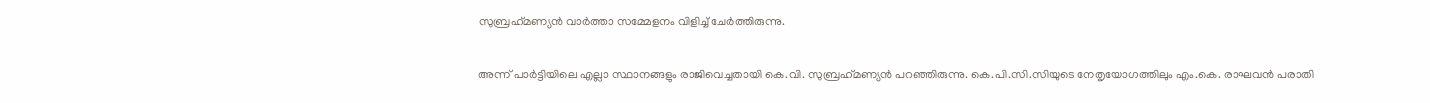സുബ്രഹ്‌മണ്യന്‍ വാര്‍ത്താ സമ്മേളനം വിളിച്ച് ചേര്‍ത്തിരുന്നു.

അന്ന് പാര്‍ട്ടിയിലെ എല്ലാ സ്ഥാനങ്ങളും രാജിവെച്ചതായി കെ.വി. സുബ്രഹ്‌മണ്യന്‍ പറഞ്ഞിരുന്നു. കെ.പി.സി.സിയുടെ നേതൃയോഗത്തിലും എം.കെ. രാഘവന്‍ പരാതി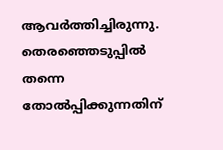ആവര്‍ത്തിച്ചിരുന്നു. തെരഞ്ഞെടുപ്പില്‍ തന്നെ തോല്‍പ്പിക്കുന്നതിന്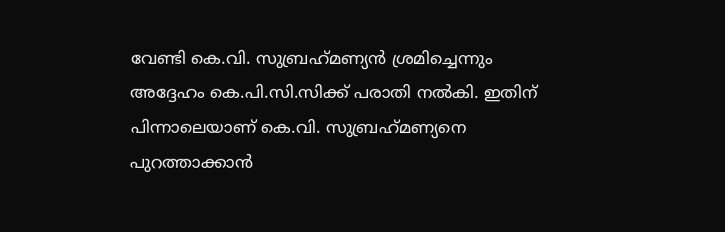വേണ്ടി കെ.വി. സുബ്രഹ്‌മണ്യന്‍ ശ്രമിച്ചെന്നും അദ്ദേഹം കെ.പി.സി.സിക്ക് പരാതി നല്‍കി. ഇതിന് പിന്നാലെയാണ് കെ.വി. സുബ്രഹ്‌മണ്യനെ പുറത്താക്കാന്‍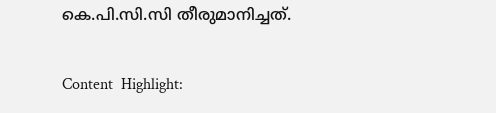കെ.പി.സി.സി തീരുമാനിച്ചത്.

Content  Highlight: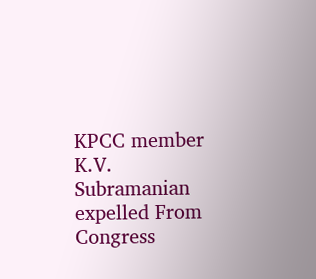KPCC member K.V. Subramanian expelled From Congress